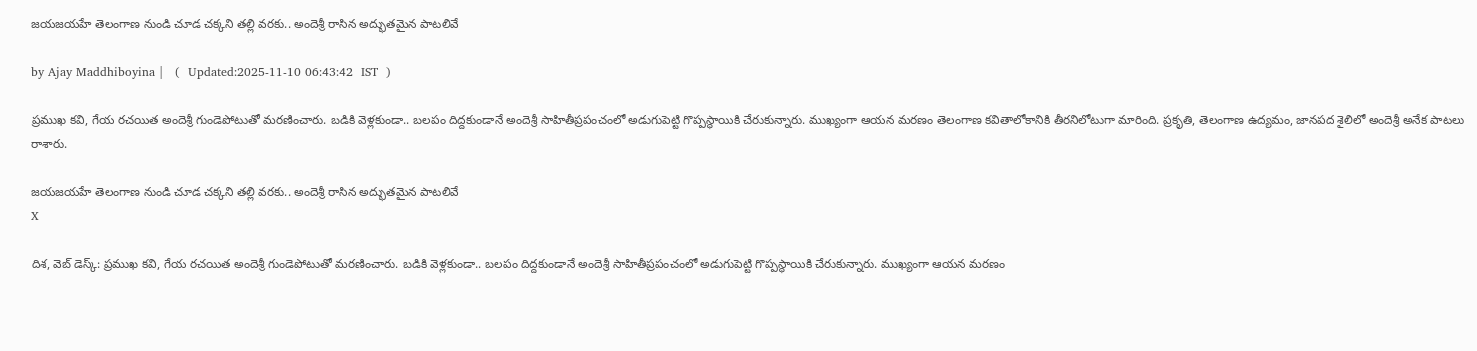జయజయహే తెలంగాణ నుండి చూడ చక్కని తల్లి వరకు.. అందెశ్రీ రాసిన అద్భుతమైన పాటలివే

by Ajay Maddhiboyina |   (  Updated:2025-11-10 06:43:42  IST  )

ప్రముఖ కవి, గేయ రచయిత అందెశ్రీ గుండెపోటుతో మరణించారు. బ‌డికి వెళ్ల‌కుండా.. బ‌ల‌పం దిద్ద‌కుండానే అందెశ్రీ సాహితీప్ర‌పంచంలో అడుగుపెట్టి గొప్ప‌స్థాయికి చేరుకున్నారు. ముఖ్యంగా ఆయ‌న మ‌ర‌ణం తెలంగాణ క‌వితాలోకానికి తీర‌నిలోటుగా మారింది. ప్రకృతి, తెలంగాణ ఉద్యమం, జానపద శైలిలో అందెశ్రీ అనేక పాట‌లు రాశారు.

జయజయహే తెలంగాణ నుండి చూడ చక్కని తల్లి వరకు.. అందెశ్రీ రాసిన అద్భుతమైన పాటలివే
X

దిశ, వెబ్ డెస్క్: ప్రముఖ కవి, గేయ రచయిత అందెశ్రీ గుండెపోటుతో మరణించారు. బ‌డికి వెళ్ల‌కుండా.. బ‌ల‌పం దిద్ద‌కుండానే అందెశ్రీ సాహితీప్ర‌పంచంలో అడుగుపెట్టి గొప్ప‌స్థాయికి చేరుకున్నారు. ముఖ్యంగా ఆయ‌న మ‌ర‌ణం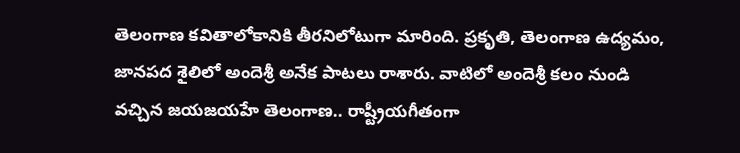తెలంగాణ క‌వితాలోకానికి తీర‌నిలోటుగా మారింది. ప్రకృతి, తెలంగాణ ఉద్యమం, జానపద శైలిలో అందెశ్రీ అనేక పాట‌లు రాశారు. వాటిలో అందెశ్రీ క‌లం నుండి వ‌చ్చిన జ‌య‌జ‌య‌హే తెలంగాణ‌.. రాష్ట్రీయ‌గీతంగా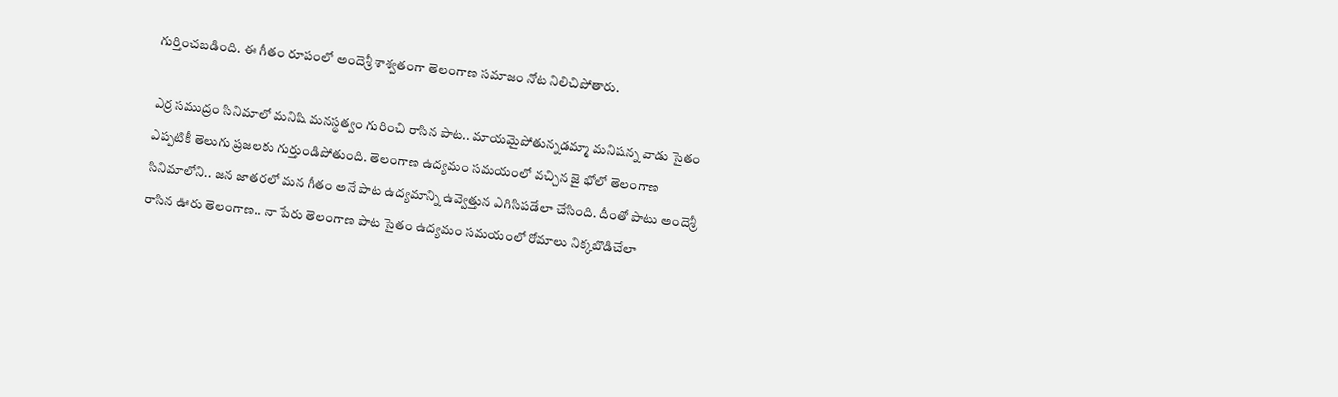గుర్తించ‌బ‌డింది. ఈ గీతం రూపంలో అందెశ్రీ శాశ్వ‌తంగా తెలంగాణ స‌మాజం నోట నిలిచిపోతారు.

ఎర్ర స‌ముద్రం సినిమాలో మ‌నిషి మ‌న‌స్థ‌త్వం గురించి రాసిన పాట‌.. మాయ‌మైపోతున్న‌డ‌మ్మా మ‌నిష‌న్న వాడు సైతం ఎప్ప‌టికీ తెలుగు ప్ర‌జ‌ల‌కు గుర్తుండిపోతుంది. తెలంగాణ ఉద్యమం స‌మ‌యంలో వ‌చ్చిన జై భోలో తెలంగాణ సినిమాలోని.. జ‌న జాత‌ర‌లో మ‌న గీతం అనే పాట ఉద్య‌మాన్ని ఉవ్వెత్తున ఎగిసిప‌డేలా చేసింది. దీంతో పాటు అందెశ్రీ రాసిన ఊరు తెలంగాణ‌.. నా పేరు తెలంగాణ పాట సైతం ఉద్య‌మం స‌మ‌యంలో రోమాలు నిక్క‌బొడిచేలా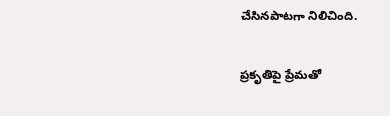చేసిన‌పాట‌గా నిలిచింది.

ప్ర‌కృతిపై ప్రేమ‌తో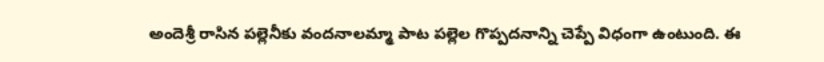అందెశ్రీ రాసిన ప‌ల్లెనీకు వంద‌నాల‌మ్మా పాట ప‌ల్లెల గొప్ప‌ద‌నాన్ని చెప్పే విధంగా ఉంటుంది. ఈ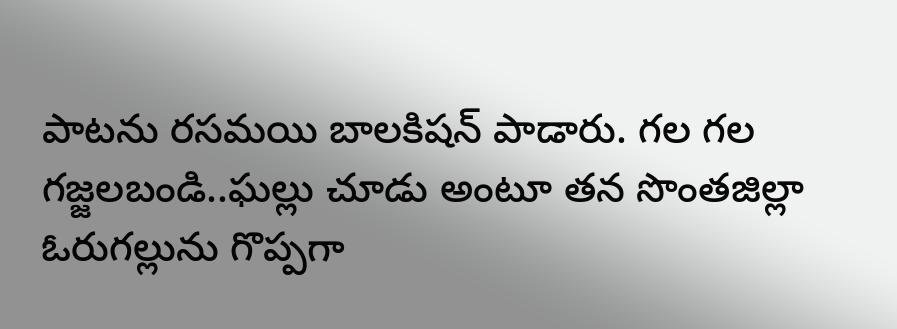పాట‌ను ర‌స‌మ‌యి బాల‌కిష‌న్ పాడారు. గల గల గజ్జలబండి..ఘ‌ల్లు చూడు అంటూ త‌న సొంత‌జిల్లా ఓరుగ‌ల్లును గొప్ప‌గా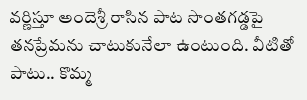వ‌ర్ణిస్తూ అందెశ్రీ రాసిన పాట సొంత‌గ‌డ్డ‌పై త‌న‌ప్రేమ‌ను చాటుకునేలా ఉంటుంది. వీటితో పాటు.. కొమ్మ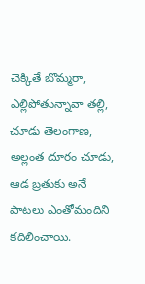చెక్కితే బొమ్మరా, ఎల్లిపోతున్నావా తల్లి, చూడు తెలంగాణ, అల్లంత దూరం చూడు, ఆడ బ్రతుకు అనే పాట‌లు ఎంతోమందిని క‌దిలించాయి.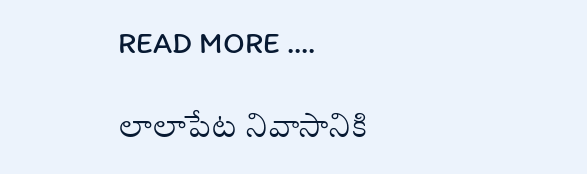READ MORE ....

లాలాపేట నివాసానికి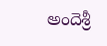అందెశ్రీ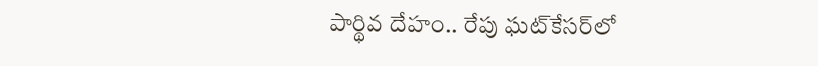పార్థివ దేహం.. రేపు ఘట్‌కేసర్‌లో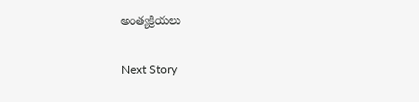అంత్యక్రియలు

Next Story